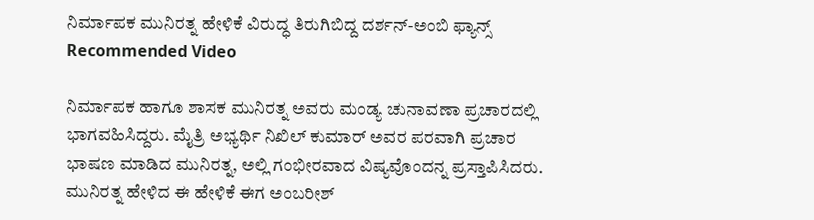ನಿರ್ಮಾಪಕ ಮುನಿರತ್ನ ಹೇಳಿಕೆ ವಿರುದ್ಧ ತಿರುಗಿಬಿದ್ದ ದರ್ಶನ್-ಅಂಬಿ ಫ್ಯಾನ್ಸ್
Recommended Video

ನಿರ್ಮಾಪಕ ಹಾಗೂ ಶಾಸಕ ಮುನಿರತ್ನ ಅವರು ಮಂಡ್ಯ ಚುನಾವಣಾ ಪ್ರಚಾರದಲ್ಲಿ ಭಾಗವಹಿಸಿದ್ದರು. ಮೈತ್ರಿ ಅಭ್ಯರ್ಥಿ ನಿಖಿಲ್ ಕುಮಾರ್ ಅವರ ಪರವಾಗಿ ಪ್ರಚಾರ ಭಾಷಣ ಮಾಡಿದ ಮುನಿರತ್ನ, ಅಲ್ಲಿ ಗಂಭೀರವಾದ ವಿಷ್ಯವೊಂದನ್ನ ಪ್ರಸ್ತಾಪಿಸಿದರು.
ಮುನಿರತ್ನ ಹೇಳಿದ ಈ ಹೇಳಿಕೆ ಈಗ ಅಂಬರೀಶ್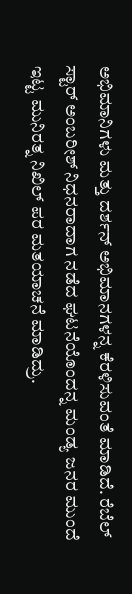ಅಭಿಮಾನಿಗಳು ಮತ್ತು ದರ್ಶನ್ ಅಭಿಮಾನಗಳನ್ನ ಕೆರಳಿಸುವಂತೆ ಮಾಡಿದೆ. ರೆಬೆಲ್ ಸ್ಟಾರ್ ಅಂಬರೀಶ್ ನಿಧನರಾದಾಗ ನಡೆದ ಘಟನೆಯೊಂದನ್ನ ಮಂಡ್ಯ ಜನರ ಮುಂದೆ ಇಟ್ಟ ಮುನಿರತ್ನ ನಿಖಿಲ್ ಪರ ಮತಯಾಚನೆ ಮಾಡಿದ್ರು.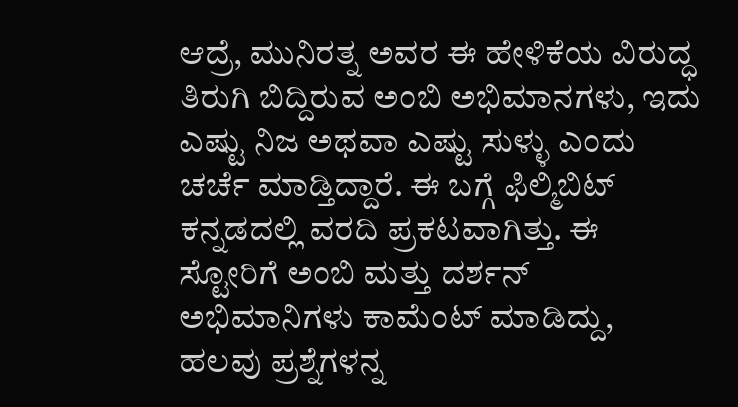ಆದ್ರೆ, ಮುನಿರತ್ನ ಅವರ ಈ ಹೇಳಿಕೆಯ ವಿರುದ್ಧ ತಿರುಗಿ ಬಿದ್ದಿರುವ ಅಂಬಿ ಅಭಿಮಾನಗಳು, ಇದು ಎಷ್ಟು ನಿಜ ಅಥವಾ ಎಷ್ಟು ಸುಳ್ಳು ಎಂದು ಚರ್ಚೆ ಮಾಡ್ತಿದ್ದಾರೆ. ಈ ಬಗ್ಗೆ ಫಿಲ್ಮಿಬಿಟ್ ಕನ್ನಡದಲ್ಲಿ ವರದಿ ಪ್ರಕಟವಾಗಿತ್ತು. ಈ ಸ್ಟೋರಿಗೆ ಅಂಬಿ ಮತ್ತು ದರ್ಶನ್ ಅಭಿಮಾನಿಗಳು ಕಾಮೆಂಟ್ ಮಾಡಿದ್ದು, ಹಲವು ಪ್ರಶ್ನೆಗಳನ್ನ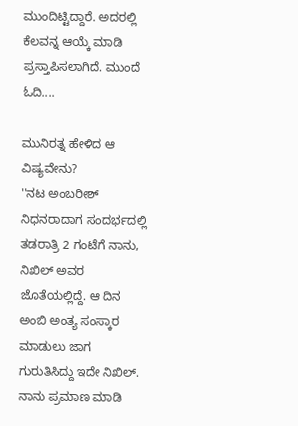ಮುಂದಿಟ್ಟಿದ್ದಾರೆ. ಅದರಲ್ಲಿ ಕೆಲವನ್ನ ಆಯ್ಕೆ ಮಾಡಿ ಪ್ರಸ್ತಾಪಿಸಲಾಗಿದೆ. ಮುಂದೆ ಓದಿ....

ಮುನಿರತ್ನ ಹೇಳಿದ ಆ ವಿಷ್ಯವೇನು?
''ನಟ ಅಂಬರೀಶ್ ನಿಧನರಾದಾಗ ಸಂದರ್ಭದಲ್ಲಿ ತಡರಾತ್ರಿ 2 ಗಂಟೆಗೆ ನಾನು, ನಿಖಿಲ್ ಅವರ ಜೊತೆಯಲ್ಲಿದ್ದೆ. ಆ ದಿನ ಅಂಬಿ ಅಂತ್ಯ ಸಂಸ್ಕಾರ ಮಾಡುಲು ಜಾಗ ಗುರುತಿಸಿದ್ದು ಇದೇ ನಿಖಿಲ್. ನಾನು ಪ್ರಮಾಣ ಮಾಡಿ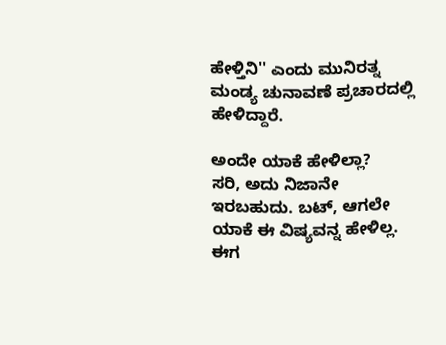ಹೇಳ್ತಿನಿ'' ಎಂದು ಮುನಿರತ್ನ ಮಂಡ್ಯ ಚುನಾವಣೆ ಪ್ರಚಾರದಲ್ಲಿ ಹೇಳಿದ್ದಾರೆ.

ಅಂದೇ ಯಾಕೆ ಹೇಳಿಲ್ಲಾ?
ಸರಿ, ಅದು ನಿಜಾನೇ ಇರಬಹುದು. ಬಟ್, ಆಗಲೇ ಯಾಕೆ ಈ ವಿಷ್ಯವನ್ನ ಹೇಳಿಲ್ಲ. ಈಗ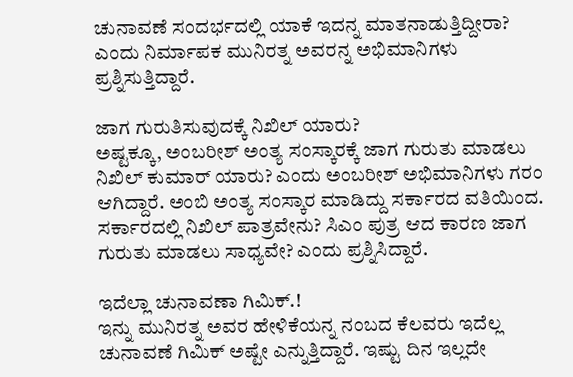ಚುನಾವಣೆ ಸಂದರ್ಭದಲ್ಲಿ ಯಾಕೆ ಇದನ್ನ ಮಾತನಾಡುತ್ತಿದ್ದೀರಾ? ಎಂದು ನಿರ್ಮಾಪಕ ಮುನಿರತ್ನ ಅವರನ್ನ ಅಭಿಮಾನಿಗಳು ಪ್ರಶ್ನಿಸುತ್ತಿದ್ದಾರೆ.

ಜಾಗ ಗುರುತಿಸುವುದಕ್ಕೆ ನಿಖಿಲ್ ಯಾರು?
ಅಷ್ಟಕ್ಕೂ, ಅಂಬರೀಶ್ ಅಂತ್ಯ ಸಂಸ್ಕಾರಕ್ಕೆ ಜಾಗ ಗುರುತು ಮಾಡಲು ನಿಖಿಲ್ ಕುಮಾರ್ ಯಾರು? ಎಂದು ಅಂಬರೀಶ್ ಅಭಿಮಾನಿಗಳು ಗರಂ ಆಗಿದ್ದಾರೆ. ಅಂಬಿ ಅಂತ್ಯ ಸಂಸ್ಕಾರ ಮಾಡಿದ್ದು ಸರ್ಕಾರದ ವತಿಯಿಂದ. ಸರ್ಕಾರದಲ್ಲಿ ನಿಖಿಲ್ ಪಾತ್ರವೇನು? ಸಿಎಂ ಪುತ್ರ ಆದ ಕಾರಣ ಜಾಗ ಗುರುತು ಮಾಡಲು ಸಾಧ್ಯವೇ? ಎಂದು ಪ್ರಶ್ನಿಸಿದ್ದಾರೆ.

ಇದೆಲ್ಲಾ ಚುನಾವಣಾ ಗಿಮಿಕ್.!
ಇನ್ನು ಮುನಿರತ್ನ ಅವರ ಹೇಳಿಕೆಯನ್ನ ನಂಬದ ಕೆಲವರು ಇದೆಲ್ಲ ಚುನಾವಣೆ ಗಿಮಿಕ್ ಅಷ್ಟೇ ಎನ್ನುತ್ತಿದ್ದಾರೆ. ಇಷ್ಟು ದಿನ ಇಲ್ಲದೇ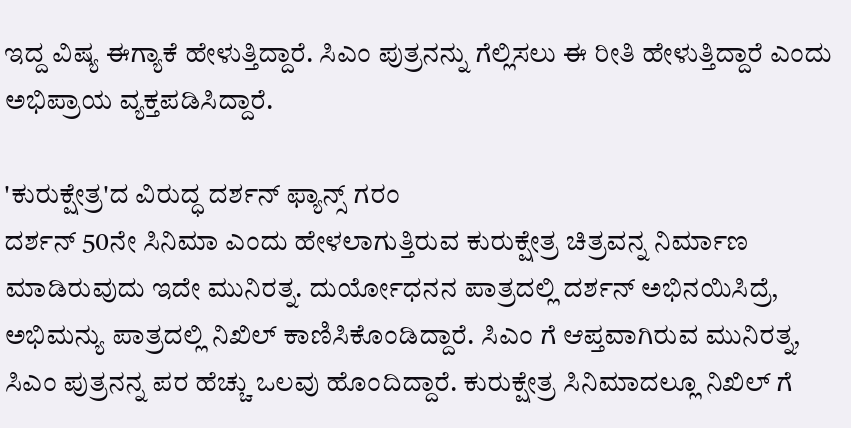ಇದ್ದ ವಿಷ್ಯ ಈಗ್ಯಾಕೆ ಹೇಳುತ್ತಿದ್ದಾರೆ. ಸಿಎಂ ಪುತ್ರನನ್ನು ಗೆಲ್ಲಿಸಲು ಈ ರೀತಿ ಹೇಳುತ್ತಿದ್ದಾರೆ ಎಂದು ಅಭಿಪ್ರಾಯ ವ್ಯಕ್ತಪಡಿಸಿದ್ದಾರೆ.

'ಕುರುಕ್ಷೇತ್ರ'ದ ವಿರುದ್ಧ ದರ್ಶನ್ ಫ್ಯಾನ್ಸ್ ಗರಂ
ದರ್ಶನ್ 50ನೇ ಸಿನಿಮಾ ಎಂದು ಹೇಳಲಾಗುತ್ತಿರುವ ಕುರುಕ್ಷೇತ್ರ ಚಿತ್ರವನ್ನ ನಿರ್ಮಾಣ ಮಾಡಿರುವುದು ಇದೇ ಮುನಿರತ್ನ. ದುರ್ಯೋಧನನ ಪಾತ್ರದಲ್ಲಿ ದರ್ಶನ್ ಅಭಿನಯಿಸಿದ್ರೆ, ಅಭಿಮನ್ಯು ಪಾತ್ರದಲ್ಲಿ ನಿಖಿಲ್ ಕಾಣಿಸಿಕೊಂಡಿದ್ದಾರೆ. ಸಿಎಂ ಗೆ ಆಪ್ತವಾಗಿರುವ ಮುನಿರತ್ನ, ಸಿಎಂ ಪುತ್ರನನ್ನ ಪರ ಹೆಚ್ಚು ಒಲವು ಹೊಂದಿದ್ದಾರೆ. ಕುರುಕ್ಷೇತ್ರ ಸಿನಿಮಾದಲ್ಲೂ ನಿಖಿಲ್ ಗೆ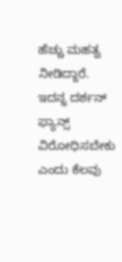ಹೆಚ್ಚು ಮಹತ್ವ ನೀಡಿದ್ದಾರೆ. ಇದನ್ನ ದರ್ಶನ್ ಫ್ಯಾನ್ಸ್ ವಿರೋಧಿಸಬೇಕು ಎಂದು ಕೆಲವು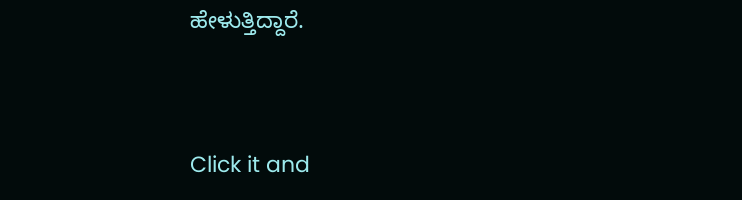ಹೇಳುತ್ತಿದ್ದಾರೆ.


Click it and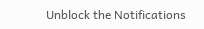Unblock the Notifications